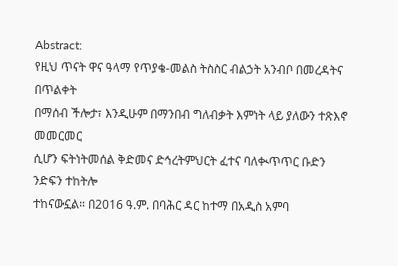Abstract:
የዚህ ጥናት ዋና ዓላማ የጥያቄ-መልስ ትስስር ብልኃት አንብቦ በመረዳትና በጥልቀት
በማሰብ ችሎታ፣ እንዲሁም በማንበብ ግለብቃት እምነት ላይ ያለውን ተጽእኖ መመርመር
ሲሆን ፍትነትመሰል ቅድመና ድኅረትምህርት ፈተና ባለቊጥጥር ቡድን ንድፍን ተከትሎ
ተከናውኗል። በ2016 ዓ.ም. በባሕር ዳር ከተማ በአዲስ አምባ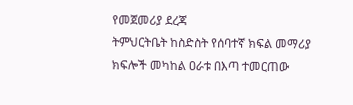የመጀመሪያ ደረጃ
ትምህርትቤት ከስድስት የሰባተኛ ክፍል መማሪያ ክፍሎች መካከል ዐራቱ በእጣ ተመርጠው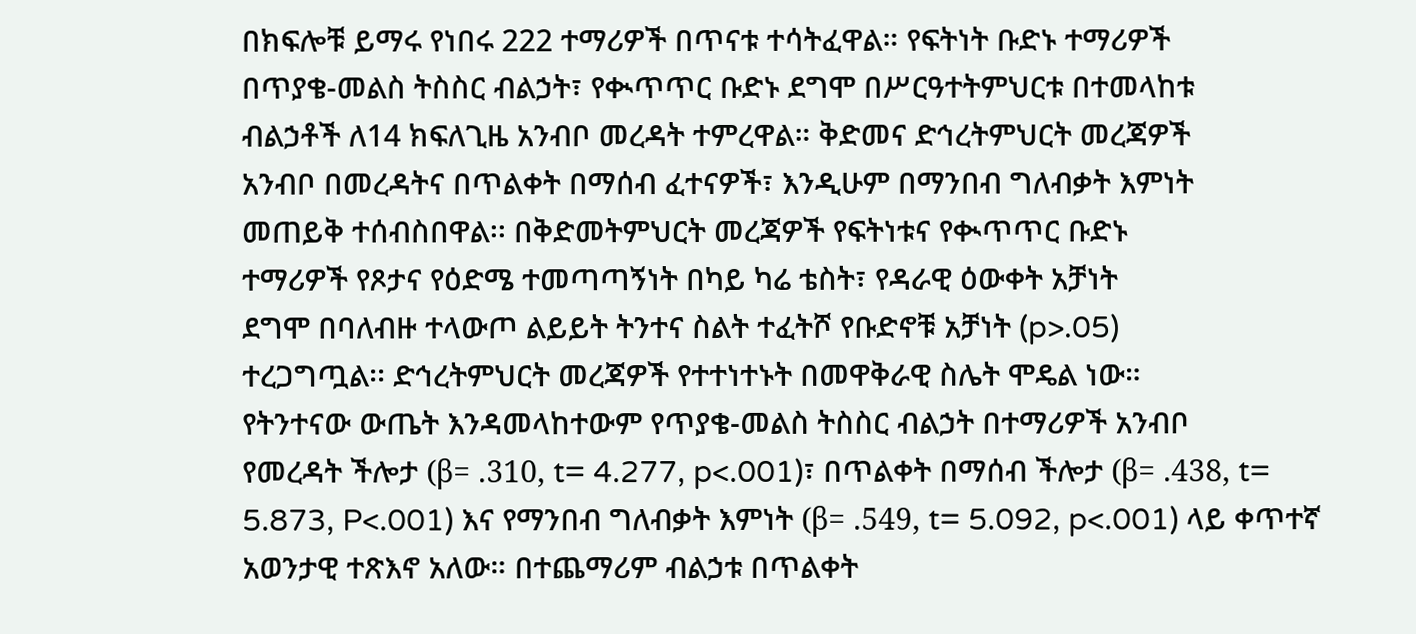በክፍሎቹ ይማሩ የነበሩ 222 ተማሪዎች በጥናቱ ተሳትፈዋል። የፍትነት ቡድኑ ተማሪዎች
በጥያቄ-መልስ ትስስር ብልኃት፣ የቊጥጥር ቡድኑ ደግሞ በሥርዓተትምህርቱ በተመላከቱ
ብልኃቶች ለ14 ክፍለጊዜ አንብቦ መረዳት ተምረዋል። ቅድመና ድኅረትምህርት መረጃዎች
አንብቦ በመረዳትና በጥልቀት በማሰብ ፈተናዎች፣ እንዲሁም በማንበብ ግለብቃት እምነት
መጠይቅ ተሰብስበዋል፡፡ በቅድመትምህርት መረጃዎች የፍትነቱና የቊጥጥር ቡድኑ
ተማሪዎች የጾታና የዕድሜ ተመጣጣኝነት በካይ ካሬ ቴስት፣ የዳራዊ ዕውቀት አቻነት
ደግሞ በባለብዙ ተላውጦ ልይይት ትንተና ስልት ተፈትሾ የቡድኖቹ አቻነት (p>.05)
ተረጋግጧል፡፡ ድኅረትምህርት መረጃዎች የተተነተኑት በመዋቅራዊ ስሌት ሞዴል ነው።
የትንተናው ውጤት እንዳመላከተውም የጥያቄ-መልስ ትስስር ብልኃት በተማሪዎች አንብቦ
የመረዳት ችሎታ (β= .310, t= 4.277, p<.001)፣ በጥልቀት በማሰብ ችሎታ (β= .438, t=
5.873, P<.001) እና የማንበብ ግለብቃት እምነት (β= .549, t= 5.092, p<.001) ላይ ቀጥተኛ
አወንታዊ ተጽእኖ አለው። በተጨማሪም ብልኃቱ በጥልቀት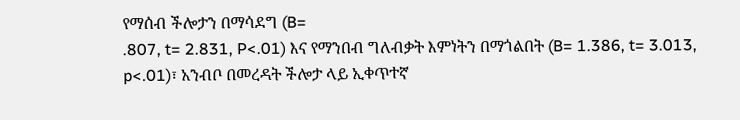የማሰብ ችሎታን በማሳደግ (B=
.807, t= 2.831, P<.01) እና የማንበብ ግለብቃት እምነትን በማጎልበት (B= 1.386, t= 3.013,
p<.01)፣ አንብቦ በመረዳት ችሎታ ላይ ኢቀጥተኛ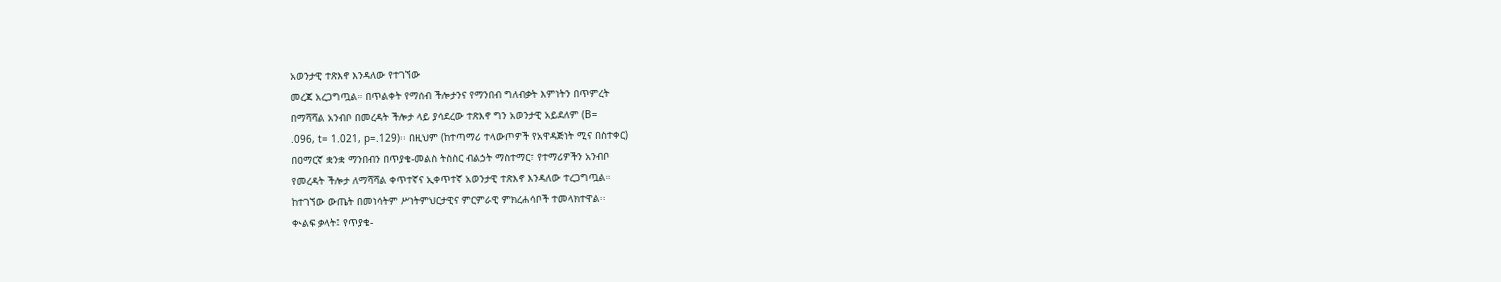አወንታዊ ተጽእኖ እንዳለው የተገኘው
መረጃ አረጋግጧል። በጥልቀት የማሰብ ችሎታንና የማንበብ ግለብቃት እምነትን በጥምረት
በማሻሻል አንብቦ በመረዳት ችሎታ ላይ ያሳደረው ተጽእኖ ግን አወንታዊ አይደለም (B=
.096, t= 1.021, p=.129)፡፡ በዚህም (ከተጣማሪ ተላውጦዎች የአዋዳጅነት ሚና በስተቀር)
በዐማርኛ ቋንቋ ማንበብን በጥያቄ-መልስ ትስስር ብልኃት ማስተማር፣ የተማሪዎችን አንብቦ
የመረዳት ችሎታ ለማሻሻል ቀጥተኛና ኢቀጥተኛ አወንታዊ ተጽእኖ እንዳለው ተረጋግጧል።
ከተገኘው ውጤት በመነሳትም ሥነትምህርታዊና ምርምራዊ ምክረሐሳቦች ተመላክተዋል፡፡
ቊልፍ ቃላት፤ የጥያቄ-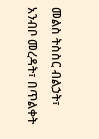መልስ ትስስር ብልኃት፣ አንብቦ መረዳት፣ በጥልቀት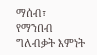ማሰብ፣
የማንበብ ግለብቃት እምነት